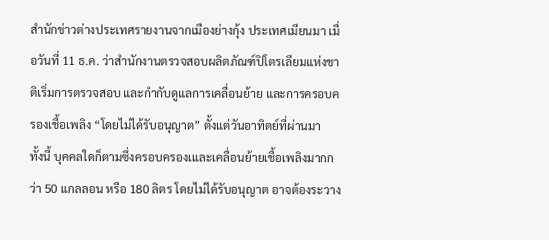สำนักข่าวต่างประเทศรายงานจากเมืองย่างกุ้ง ประเทศเมียนมา เมื่อวันที่ 11 ธ.ค. ว่าสำนักงานตรวจสอบผลิตภัณฑ์ปิโตรเลียมแห่งชาติเริ่มการตรวจสอบ และกำกับดูแลการเคลื่อนย้าย และการครอบครองเชื้อเพลิง “โดยไม่ได้รับอนุญาต” ตั้งแต่วันอาทิตย์ที่ผ่านมา
ทั้งนี้ บุคคลใดก็ตามซึ่งครอบครองเและเคลื่อนย้ายเชื้อเพลิงมากกว่า 50 แกลลอน หรือ 180 ลิตร โดยไม่ได้รับอนุญาต อาจต้องระวาง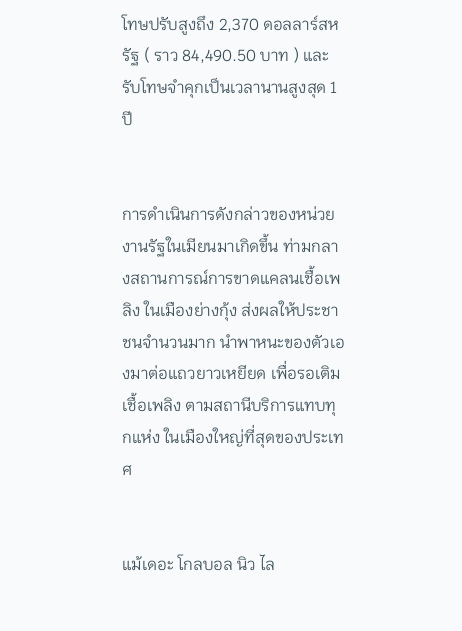โทษปรับสูงถึง 2,370 ดอลลาร์สหรัฐ ( ราว 84,490.50 บาท ) และรับโทษจำคุกเป็นเวลานานสูงสุด 1 ปี


การดำเนินการดังกล่าวของหน่วยงานรัฐในเมียนมาเกิดขึ้น ท่ามกลางสถานการณ์การขาดแคลนเชื้อเพลิง ในเมืองย่างกุ้ง ส่งผลให้ประชาชนจำนวนมาก นำพาหนะของตัวเองมาต่อแถวยาวเหยียด เพื่อรอเติมเชื้อเพลิง ตามสถานีบริการแทบทุกแห่ง ในเมืองใหญ่ที่สุดของประเทศ


แม้เดอะ โกลบอล นิว ไล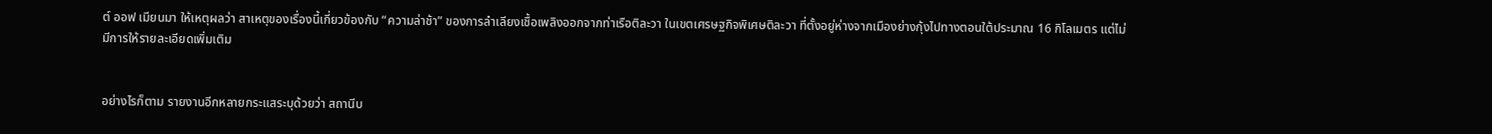ต์ ออฟ เมียนมา ให้เหตุผลว่า สาเหตุของเรื่องนี้เกี่ยวข้องกับ “ความล่าช้า” ของการลำเลียงเชื้อเพลิงออกจากท่าเรือติละวา ในเขตเศรษฐกิจพิเศษติละวา ที่ตั้งอยู่ห่างจากเมืองย่างกุ้งไปทางตอนใต้ประมาณ 16 กิโลเมตร แต่ไม่มีการให้รายละเอียดเพิ่มเติม


อย่างไรก็ตาม รายงานอีกหลายกระแสระบุด้วยว่า สถานีบ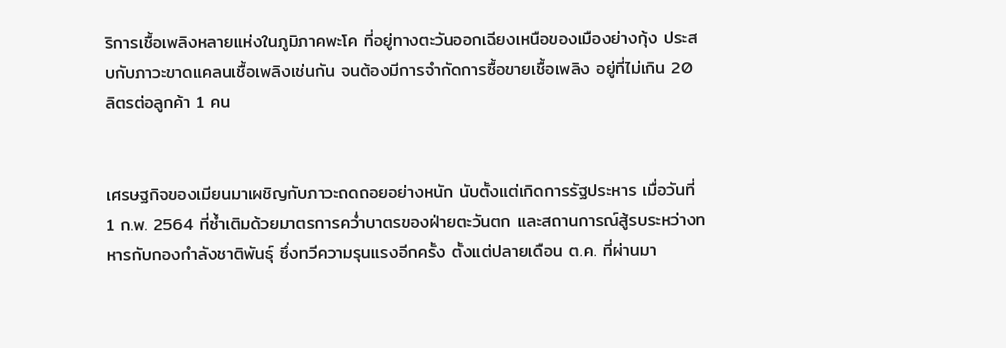ริการเชื้อเพลิงหลายแห่งในภูมิภาคพะโค ที่อยู่ทางตะวันออกเฉียงเหนือของเมืองย่างกุ้ง ประสบกับภาวะขาดแคลนเชื้อเพลิงเช่นกัน จนต้องมีการจำกัดการซื้อขายเชื้อเพลิง อยู่ที่ไม่เกิน 20 ลิตรต่อลูกค้า 1 คน


เศรษฐกิจของเมียนมาเผชิญกับภาวะถดถอยอย่างหนัก นับตั้งแต่เกิดการรัฐประหาร เมื่อวันที่ 1 ก.พ. 2564 ที่ซ้ำเติมด้วยมาตรการคว่ำบาตรของฝ่ายตะวันตก และสถานการณ์สู้รบระหว่างทหารกับกองกำลังชาติพันธุ์ ซึ่งทวีความรุนแรงอีกครั้ง ตั้งแต่ปลายเดือน ต.ค. ที่ผ่านมา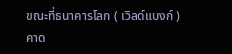ขณะที่ธนาคารโลก ( เวิลด์แบงก์ ) คาด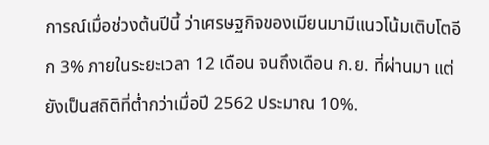การณ์เมื่อช่วงต้นปีนี้ ว่าเศรษฐกิจของเมียนมามีแนวโน้มเติบโตอีก 3% ภายในระยะเวลา 12 เดือน จนถึงเดือน ก.ย. ที่ผ่านมา แต่ยังเป็นสถิติที่ต่ำกว่าเมื่อปี 2562 ประมาณ 10%.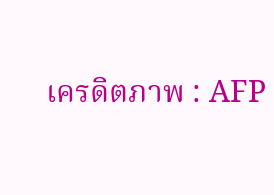เครดิตภาพ : AFP